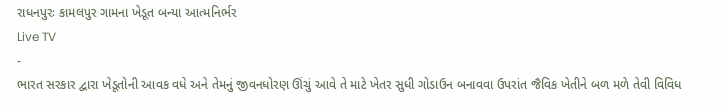રાધનપુરઃ કામલપુર ગામના ખેડૂત બન્યા આત્મનિર્ભર
Live TV
-
ભારત સરકાર દ્વારા ખેડૂતોની આવક વધે અને તેમનું જીવનધોરણ ઊંચું આવે તે માટે ખેતર સુધી ગોડાઉન બનાવવા ઉપરાંત જૈવિક ખેતીને બળ મળે તેવી વિવિધ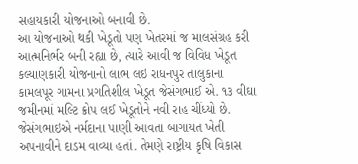સહાયકારી યોજનાઓ બનાવી છે.
આ યોજનાઓ થકી ખેડૂતો પણ ખેતરમાં જ માલસંગ્રહ કરી આત્મનિર્ભર બની રહ્યા છે, ત્યારે આવી જ વિવિધ ખેડૂત કલ્યાણકારી યોજનાનો લાભ લઇ રાધનપુર તાલુકાના કામલપૂર ગામના પ્રગતિશીલ ખેડૂત જેસંગભાઈ એ. ૧૩ વીઘા જમીનમાં મલ્ટિ ક્રોપ લઈ ખેડૂતોને નવી રાહ ચીંધ્યો છે.
જેસંગભાઇએ નર્મદાના પાણી આવતા બાગાયત ખેતી અપનાવીને દાડમ વાવ્યા હતાં. તેમણે રાષ્ટ્રીય કૃષિ વિકાસ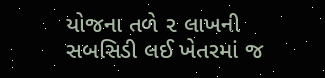યોજના તળે ૨ લાખની સબસિડી લઈ ખેતરમાં જ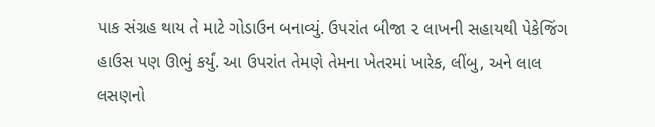પાક સંગ્રહ થાય તે માટે ગોડાઉન બનાવ્યું. ઉપરાંત બીજા ૨ લાખની સહાયથી પેકેજિંગ હાઉસ પણ ઊભું કર્યું. આ ઉપરાંત તેમણે તેમના ખેતરમાં ખારેક, લીંબુ, અને લાલ લસણનો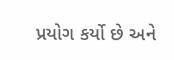પ્રયોગ કર્યો છે અને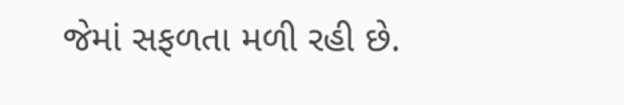જેમાં સફળતા મળી રહી છે.